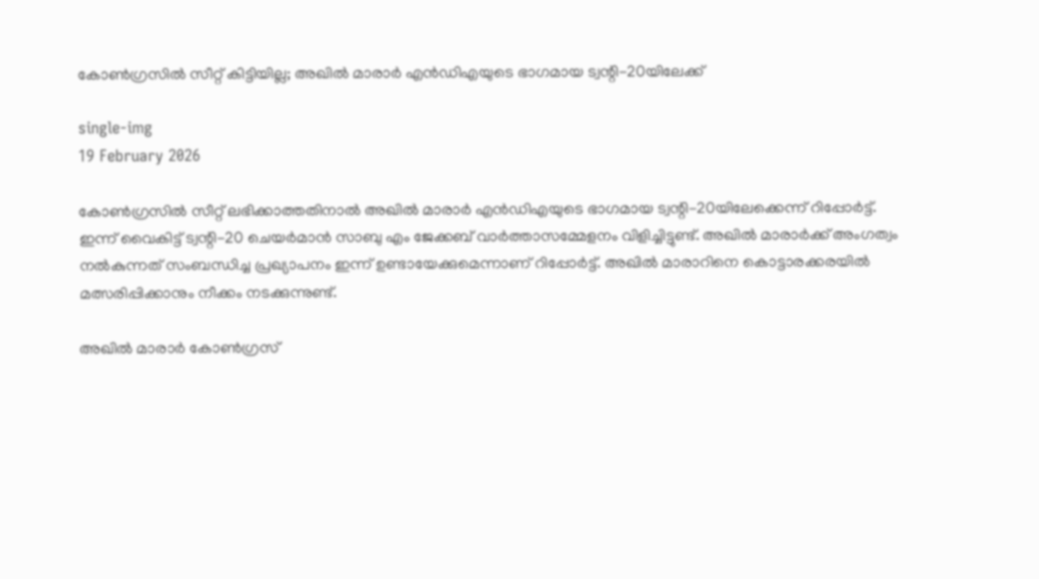കോൺഗ്രസിൽ സീറ്റ് കിട്ടിയില്ല; അഖില്‍ മാരാര്‍ എന്‍ഡിഎയുടെ ഭാഗമായ ട്വന്റി-20യിലേക്ക്

single-img
19 February 2026

കോൺഗ്രസിൽ സീറ്റ് ലഭിക്കാത്തതിനാൽ അഖില്‍ മാരാര്‍ എന്‍ഡിഎയുടെ ഭാഗമായ ട്വന്റി-20യിലേക്കെന്ന് റിപ്പോര്‍ട്ട്. ഇന്ന് വൈകിട്ട് ട്വന്റി-20 ചെയര്‍മാന്‍ സാബു എം ജേക്കബ് വാര്‍ത്താസമ്മേളനം വിളിച്ചിട്ടുണ്ട്. അഖില്‍ മാരാര്‍ക്ക് അംഗത്വം നല്‍കുന്നത് സംബന്ധിച്ച പ്രഖ്യാപനം ഇന്ന് ഉണ്ടായേക്കുമെന്നാണ് റിപ്പോര്‍ട്ട്. അഖില്‍ മാരാറിനെ കൊട്ടാരക്കരയില്‍ മത്സരിപ്പിക്കാനും നീക്കം നടക്കുന്നുണ്ട്.

അഖില്‍ മാരാര്‍ കോണ്‍ഗ്രസ്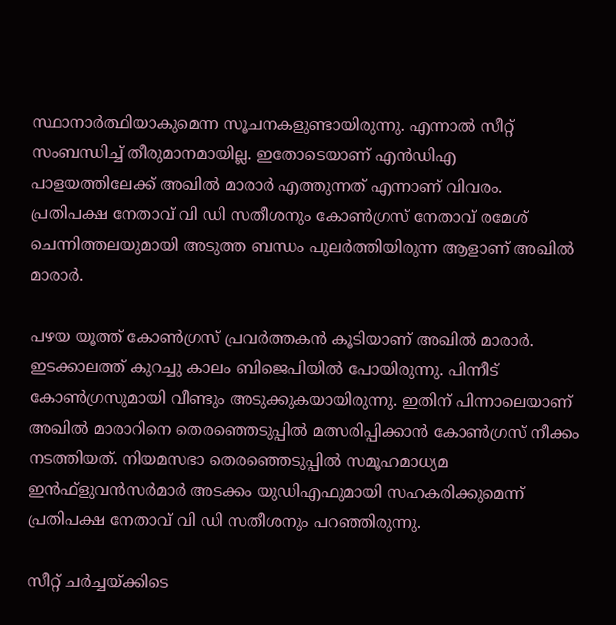സ്ഥാനാര്‍ത്ഥിയാകുമെന്ന സൂചനകളുണ്ടായിരുന്നു. എന്നാല്‍ സീറ്റ് സംബന്ധിച്ച് തീരുമാനമായില്ല. ഇതോടെയാണ് എന്‍ഡിഎ പാളയത്തിലേക്ക് അഖില്‍ മാരാര്‍ എത്തുന്നത് എന്നാണ് വിവരം.
പ്രതിപക്ഷ നേതാവ് വി ഡി സതീശനും കോണ്‍ഗ്രസ് നേതാവ് രമേശ് ചെന്നിത്തലയുമായി അടുത്ത ബന്ധം പുലര്‍ത്തിയിരുന്ന ആളാണ് അഖില്‍ മാരാര്‍.

പഴയ യൂത്ത് കോണ്‍ഗ്രസ് പ്രവര്‍ത്തകന്‍ കൂടിയാണ് അഖില്‍ മാരാര്‍. ഇടക്കാലത്ത് കുറച്ചു കാലം ബിജെപിയില്‍ പോയിരുന്നു. പിന്നീട് കോണ്‍ഗ്രസുമായി വീണ്ടും അടുക്കുകയായിരുന്നു. ഇതിന് പിന്നാലെയാണ് അഖില്‍ മാരാറിനെ തെരഞ്ഞെടുപ്പില്‍ മത്സരിപ്പിക്കാന്‍ കോണ്‍ഗ്രസ് നീക്കം നടത്തിയത്. നിയമസഭാ തെരഞ്ഞെടുപ്പില്‍ സമൂഹമാധ്യമ ഇന്‍ഫ്‌ളുവന്‍സര്‍മാര്‍ അടക്കം യുഡിഎഫുമായി സഹകരിക്കുമെന്ന് പ്രതിപക്ഷ നേതാവ് വി ഡി സതീശനും പറഞ്ഞിരുന്നു.

സീറ്റ് ചര്‍ച്ചയ്ക്കിടെ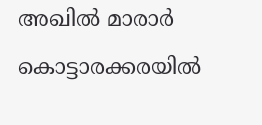അഖില്‍ മാരാര്‍ കൊട്ടാരക്കരയില്‍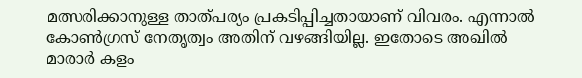മത്സരിക്കാനുള്ള താത്പര്യം പ്രകടിപ്പിച്ചതായാണ് വിവരം. എന്നാല്‍ കോണ്‍ഗ്രസ് നേതൃത്വം അതിന് വഴങ്ങിയില്ല. ഇതോടെ അഖില്‍ മാരാര്‍ കളം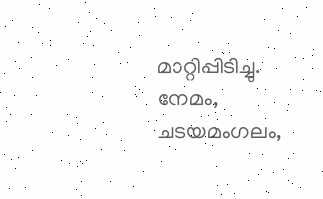മാറ്റിപ്പിടിച്ചു. നേമം, ചടയമംഗലം,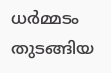ധര്‍മ്മടം തുടങ്ങിയ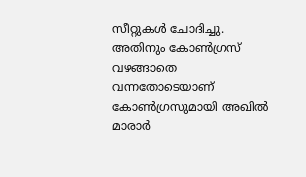സീറ്റുകള്‍ ചോദിച്ചു. അതിനും കോണ്‍ഗ്രസ് വഴങ്ങാതെ വന്നതോടെയാണ് കോണ്‍ഗ്രസുമായി അഖില്‍ മാരാര്‍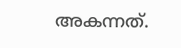അകന്നത്.